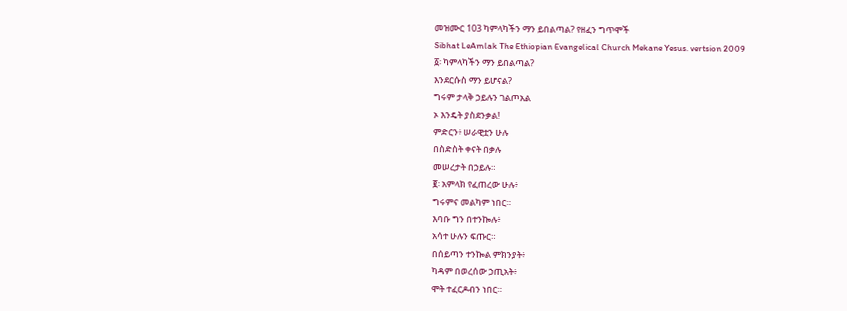መዝሙር 103 ካምላካችን ማን ይበልጣል? የዘፈን ግጥሞች
Sibhat LeAmlak The Ethiopian Evangelical Church Mekane Yesus. vertsion 2009
፩፡ ካምላካችን ማን ይበልጣል?
እንደርሱስ ማን ይሆናል?
ግሩም ታላቅ ኃይሉን ገልጦአል
ኦ እንዴት ያስደንቃል!
ምድርን፥ ሠራዊቷን ሁሉ
በስድስት ቀናት በቃሉ
መሠረታት በኃይሉ።
፪፡ አምላክ የፈጠረው ሁሉ፥
ግሩምና መልካም ነበር።
እባቡ ግን በተንኰሉ፥
አሳተ ሁሉን ፍጡር።
በሰይጣን ተንኰል ምክንያት፥
ካዳም በወረሰው ኃጢአት፥
ሞት ተፈርዶብን ነበር።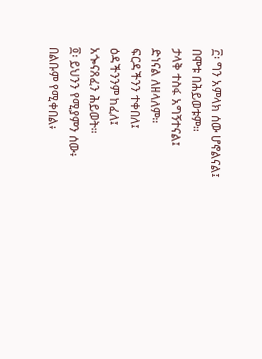፫፡ ግን አምላክ ሰው ሆኖልናል፤
በሞቱ በሕይወቱም።
ታላቅ ተስፋ አግኝተናል፤
ድነናል ለዘላለም።
ፍርዳችንን ተቀበለ፤
ዕዳችንንም ከፈለ፤
አጐናጸፈን ሕይወት።
፬፡ ይህንን የሚያምን ሰው፥
በልቡም የሚቀበል፥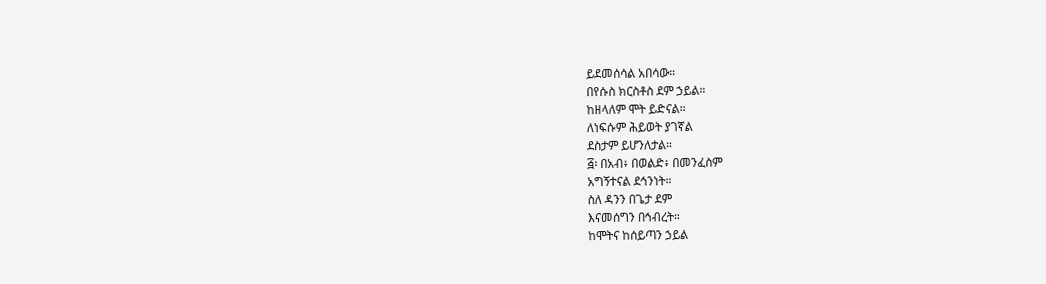ይደመሰሳል አበሳው።
በየሱስ ክርስቶስ ደም ኃይል።
ከዘላለም ሞት ይድናል።
ለነፍሱም ሕይወት ያገኛል
ደስታም ይሆንለታል።
፭፡ በአብ፥ በወልድ፥ በመንፈስም
አግኝተናል ደኅንነት።
ስለ ዳንን በጌታ ደም
እናመሰግን በኅብረት።
ከሞትና ከሰይጣን ኃይል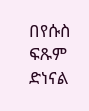በየሱስ ፍጹም ድነናል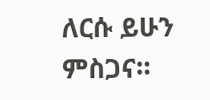ለርሱ ይሁን ምስጋና።